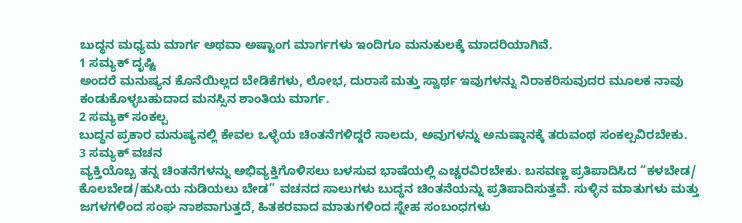ಬುದ್ಧನ ಮಧ್ಯಮ ಮಾರ್ಗ ಅಥವಾ ಅಷ್ಟಾಂಗ ಮಾರ್ಗಗಳು ಇಂದಿಗೂ ಮನುಕುಲಕ್ಕೆ ಮಾದರಿಯಾಗಿವೆ.
1 ಸಮ್ಯಕ್ ದೃಷ್ಟಿ
ಅಂದರೆ ಮನುಷ್ಯನ ಕೊನೆಯಿಲ್ಲದ ಬೇಡಿಕೆಗಳು, ಲೋಭ, ದುರಾಸೆ ಮತ್ತು ಸ್ವಾರ್ಥ ಇವುಗಳನ್ನು ನಿರಾಕರಿಸುವುದರ ಮೂಲಕ ನಾವು ಕಂಡುಕೊಳ್ಳಬಹುದಾದ ಮನಸ್ಸಿನ ಶಾಂತಿಯ ಮಾರ್ಗ.
2 ಸಮ್ಯಕ್ ಸಂಕಲ್ಪ
ಬುದ್ಧನ ಪ್ರಕಾರ ಮನುಷ್ಯನಲ್ಲಿ ಕೇವಲ ಒಳ್ಳೆಯ ಚಿಂತನೆಗಳಿದ್ದರೆ ಸಾಲದು, ಅವುಗಳನ್ನು ಅನುಷ್ಠಾನಕ್ಕೆ ತರುವಂಥ ಸಂಕಲ್ಪವಿರಬೇಕು.
3 ಸಮ್ಯಕ್ ವಚನ
ವ್ಯಕ್ತಿಯೊಬ್ಬ ತನ್ನ ಚಿಂತನೆಗಳನ್ನು ಅಭಿವ್ಯಕ್ತಿಗೊಳಿಸಲು ಬಳಸುವ ಭಾಷೆಯಲ್ಲಿ ಎಚ್ಚರವಿರಬೇಕು. ಬಸವಣ್ಣ ಪ್ರತಿಪಾದಿಸಿದ “ಕಳಬೇಡ/ ಕೊಲಬೇಡ/ಹುಸಿಯ ನುಡಿಯಲು ಬೇಡ” ವಚನದ ಸಾಲುಗಳು ಬುದ್ಧನ ಚಿಂತನೆಯನ್ನು ಪ್ರತಿಪಾದಿಸುತ್ತವೆ. ಸುಳ್ಳಿನ ಮಾತುಗಳು ಮತ್ತು ಜಗಳಗಳಿಂದ ಸಂಘ ನಾಶವಾಗುತ್ತದೆ, ಹಿತಕರವಾದ ಮಾತುಗಳಿಂದ ಸ್ನೇಹ ಸಂಬಂಧಗಳು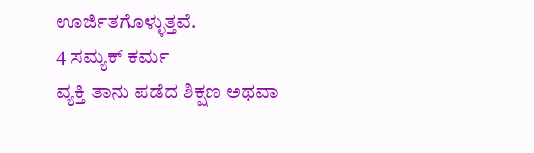ಊರ್ಜಿತಗೊಳ್ಳುತ್ತವೆ.
4 ಸಮ್ಯಕ್ ಕರ್ಮ
ವ್ಯಕ್ತಿ ತಾನು ಪಡೆದ ಶಿಕ್ಷಣ ಅಥವಾ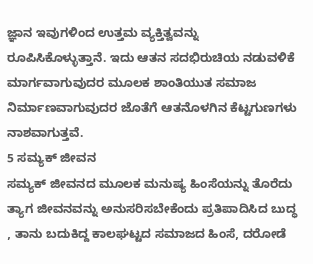ಜ್ಞಾನ ಇವುಗಳಿಂದ ಉತ್ತಮ ವ್ಯಕ್ತಿತ್ವವನ್ನು ರೂಪಿಸಿಕೊಳ್ಳುತ್ತಾನೆ. ಇದು ಆತನ ಸದಭಿರುಚಿಯ ನಡುವಳಿಕೆ ಮಾರ್ಗವಾಗುವುದರ ಮೂಲಕ ಶಾಂತಿಯುತ ಸಮಾಜ ನಿರ್ಮಾಣವಾಗುವುದರ ಜೊತೆಗೆ ಆತನೊಳಗಿನ ಕೆಟ್ಟಗುಣಗಳು ನಾಶವಾಗುತ್ತವೆ.
5 ಸಮ್ಯಕ್ ಜೀವನ
ಸಮ್ಯಕ್ ಜೀವನದ ಮೂಲಕ ಮನುಷ್ಯ ಹಿಂಸೆಯನ್ನು ತೊರೆದು ತ್ಯಾಗ ಜೀವನವನ್ನು ಅನುಸರಿಸಬೇಕೆಂದು ಪ್ರತಿಪಾದಿಸಿದ ಬುದ್ಧ , ತಾನು ಬದುಕಿದ್ದ ಕಾಲಘಟ್ಟದ ಸಮಾಜದ ಹಿಂಸೆ, ದರೋಡೆ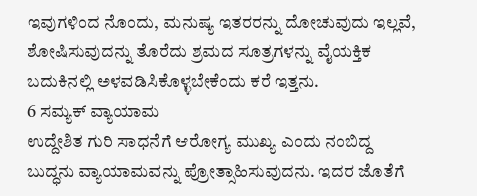ಇವುಗಳಿಂದ ನೊಂದು, ಮನುಷ್ಯ ಇತರರನ್ನು ದೋಚುವುದು ಇಲ್ಲವೆ, ಶೋಷಿಸುವುದನ್ನು ತೊರೆದು ಶ್ರಮದ ಸೂತ್ರಗಳನ್ನು ವೈಯಕ್ತಿಕ ಬದುಕಿನಲ್ಲಿ ಅಳವಡಿಸಿಕೊಳ್ಳಬೇಕೆಂದು ಕರೆ ಇತ್ತನು.
6 ಸಮ್ಯಕ್ ವ್ಯಾಯಾಮ
ಉದ್ದೇಶಿತ ಗುರಿ ಸಾಧನೆಗೆ ಆರೋಗ್ಯ ಮುಖ್ಯ ಎಂದು ನಂಬಿದ್ದ ಬುದ್ಧನು ವ್ಯಾಯಾಮವನ್ನು ಪ್ರೋತ್ಸಾಹಿಸುವುದನು. ಇದರ ಜೊತೆಗೆ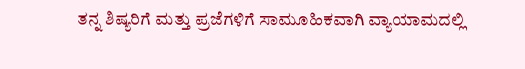ತನ್ನ ಶಿಷ್ಯರಿಗೆ ಮತ್ತು ಪ್ರಜೆಗಳಿಗೆ ಸಾಮೂಹಿಕವಾಗಿ ವ್ಯಾಯಾಮದಲ್ಲಿ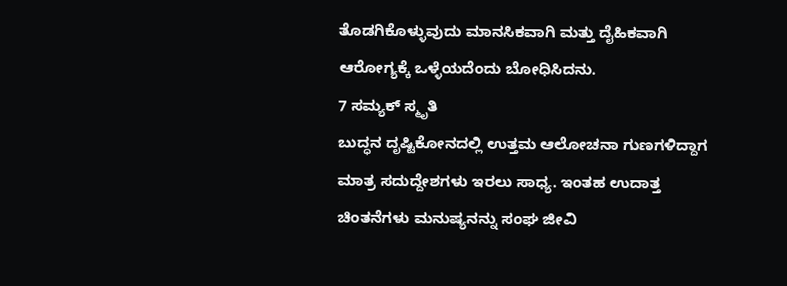ತೊಡಗಿಕೊಳ್ಳುವುದು ಮಾನಸಿಕವಾಗಿ ಮತ್ತು ದೈಹಿಕವಾಗಿ ಆರೋಗ್ಯಕ್ಕೆ ಒಳ್ಳೆಯದೆಂದು ಬೋಧಿಸಿದನು.
7 ಸಮ್ಯಕ್ ಸ್ಮೃತಿ
ಬುದ್ಧನ ದೃಷ್ಟಿಕೋನದಲ್ಲಿ ಉತ್ತಮ ಆಲೋಚನಾ ಗುಣಗಳಿದ್ದಾಗ ಮಾತ್ರ ಸದುದ್ದೇಶಗಳು ಇರಲು ಸಾಧ್ಯ. ಇಂತಹ ಉದಾತ್ತ ಚಿಂತನೆಗಳು ಮನುಷ್ಯನನ್ನು ಸಂಘ ಜೀವಿ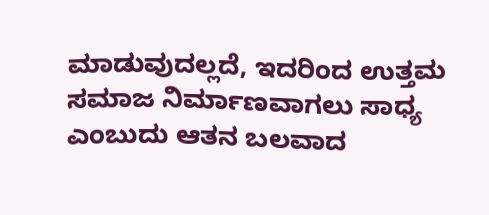ಮಾಡುವುದಲ್ಲದೆ, ಇದರಿಂದ ಉತ್ತಮ ಸಮಾಜ ನಿರ್ಮಾಣವಾಗಲು ಸಾಧ್ಯ ಎಂಬುದು ಆತನ ಬಲವಾದ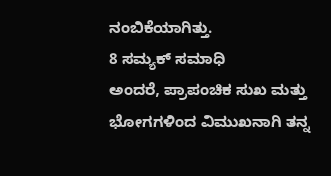ನಂಬಿಕೆಯಾಗಿತ್ತು.
8 ಸಮ್ಯಕ್ ಸಮಾಧಿ
ಅಂದರೆ, ಪ್ರಾಪಂಚಿಕ ಸುಖ ಮತ್ತು ಭೋಗಗಳಿಂದ ವಿಮುಖನಾಗಿ ತನ್ನ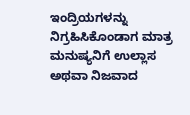ಇಂದ್ರಿಯಗಳನ್ನು ನಿಗ್ರಹಿಸಿಕೊಂಡಾಗ ಮಾತ್ರ ಮನುಷ್ಯನಿಗೆ ಉಲ್ಲಾಸ ಅಥವಾ ನಿಜವಾದ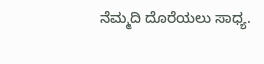ನೆಮ್ಮದಿ ದೊರೆಯಲು ಸಾಧ್ಯ.